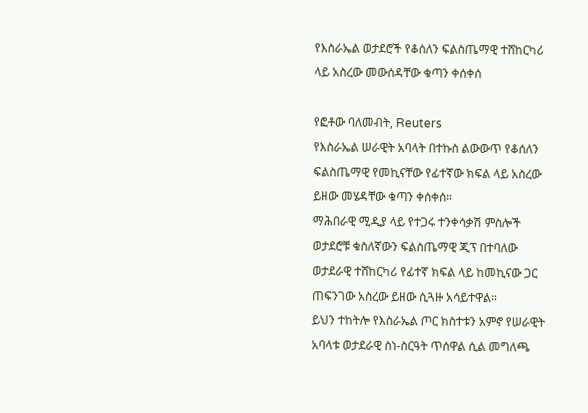የእስራኤል ወታደሮች የቆሰለን ፍልስጤማዊ ተሸከርካሪ ላይ አስረው መውሰዳቸው ቁጣን ቀሰቀሰ

የፎቶው ባለመብት, Reuters
የእስራኤል ሠራዊት አባላት በተኩስ ልውውጥ የቆሰለን ፍልስጤማዊ የመኪናቸው የፊተኛው ክፍል ላይ አስረው ይዘው መሄዳቸው ቁጣን ቀሰቀሰ።
ማሕበራዊ ሚዲያ ላይ የተጋሩ ተንቀሳቃሽ ምስሎች ወታደሮቹ ቁስለኛውን ፍልስጤማዊ ጂፕ በተባለው ወታደራዊ ተሸከርካሪ የፊተኛ ክፍል ላይ ከመኪናው ጋር ጠፍንገው አስረው ይዘው ሲጓዙ አሳይተዋል።
ይህን ተከትሎ የእስራኤል ጦር ክስተቱን አምኖ የሠራዊት አባላቱ ወታደራዊ ስነ-ስርዓት ጥሰዋል ሲል መግለጫ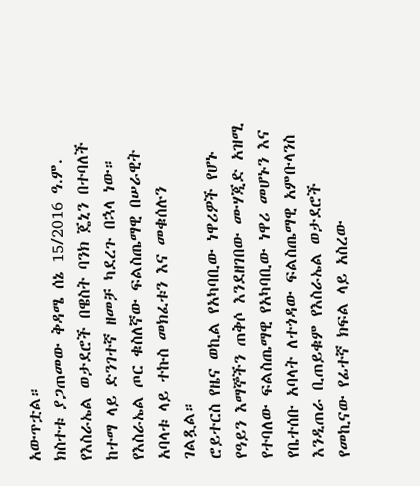አውጥቷል።
ክስተቱ ያጋጠመው ቅዳሜ ሰኔ 15/2016 ዓ.ም. የእስራኤል ወታደሮች በዌስት ባንክ ጄኒን በተባለች ከተማ ላይ ድንገተኛ ዘመቻ ካደረጉ በኋላ ነው።
የእስራኤል ጦር ቁስለኛው ፍልስጤማዊ በሠራዊት አባላቱ ላይ ተኩስ መክፈቱን እና መቁሰሉን ገልጿል።
ሮይተርስ የዜና ወኪል የአካባቢው ነዋሪዎች የሆኑ የዓይን እማኞችን ጠቅሶ እንደዘገበው ሙሃጂድ አዝሚ የተባለው ፍልስጤማዊ የአካባቢው ነዋሪ መሆኑን እና የቤተሰቡ አባላት ለተጎዳው ፍልስጤማዊ አምቡላንስ እንዲጠራ ቢጠይቁም የእስራኤል ወታደሮች የመኪናው የፊተኛ ክፍል ላይ አስረው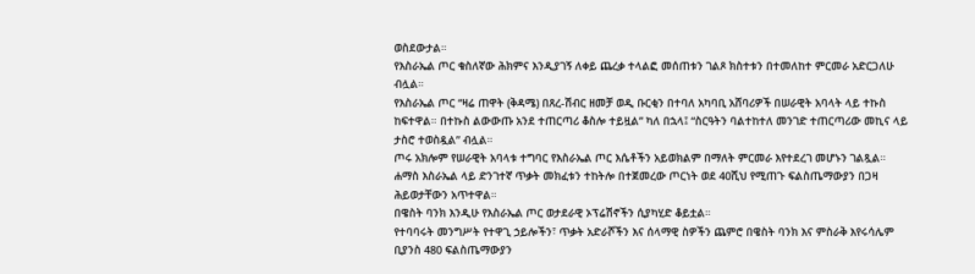ወስደውታል።
የእስራኤል ጦር ቁስለኛው ሕክምና እንዲያገኝ ለቀይ ጨረቃ ተላልፎ መሰጠቱን ገልጾ ክስተቱን በተመለከተ ምርመራ አድርጋለሁ ብሏል።
የእስራኤል ጦር “ዛሬ ጠዋት (ቅዳሜ) በጸረ-ሽብር ዘመቻ ወዲ ቡርቂን በተባለ አካባቢ አሸባሪዎች በሠራዊት አባላት ላይ ተኩስ ከፍተዋል። በተኩስ ልውውጡ አንደ ተጠርጣሪ ቆስሎ ተይዟል” ካለ በኋላ፤ “ስርዓትን ባልተከተለ መንገድ ተጠርጣሪው መኪና ላይ ታስሮ ተወስዷል” ብሏል።
ጦሩ አክሎም የሠራዊት አባላቱ ተግባር የእስራኤል ጦር እሴቶችን አይወክልም በማለት ምርመራ እየተደረገ መሆኑን ገልጿል።
ሐማስ እስራኤል ላይ ድንገተኛ ጥቃት መክፈቱን ተከትሎ በተጀመረው ጦርነት ወደ 40ሺህ የሚጠጉ ፍልስጤማውያን በጋዛ ሕይወታቸውን አጥተዋል።
በዌስት ባንክ እንዲሁ የእስራኤል ጦር ወታደራዊ ኦፕሬሽኖችን ሲያካሂድ ቆይቷል።
የተባባሩት መንግሥት የተዋጊ ኃይሎችን፣ ጥቃት አድራሾችን እና ሰላማዊ ስዎችን ጨምሮ በዌስት ባንክ እና ምስራቅ እየሩሳሌም ቢያንስ 480 ፍልስጤማውያን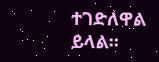ተገድለዋል ይላል።